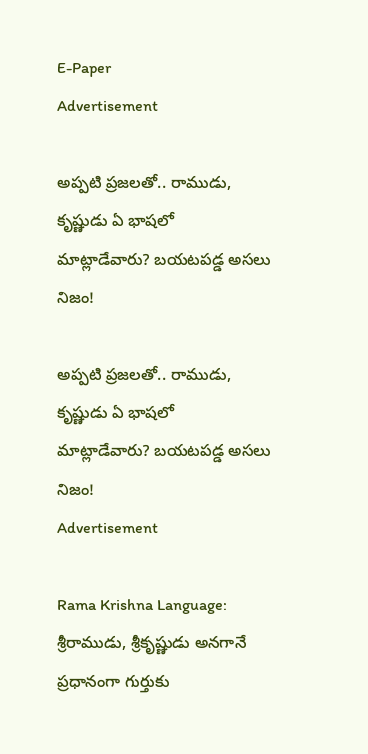E-Paper
Advertisement

అప్పటి ప్రజలతో.. రాముడు, కృష్ణుడు ఏ భాషలో మాట్లాడేవారు? బయటపడ్డ అసలు నిజం!

అప్పటి ప్రజలతో.. రాముడు, కృష్ణుడు ఏ భాషలో మాట్లాడేవారు? బయటపడ్డ అసలు నిజం!
Advertisement

Rama Krishna Language: శ్రీరాముడు, శ్రీకృష్ణుడు అనగానే ప్రధానంగా గుర్తుకు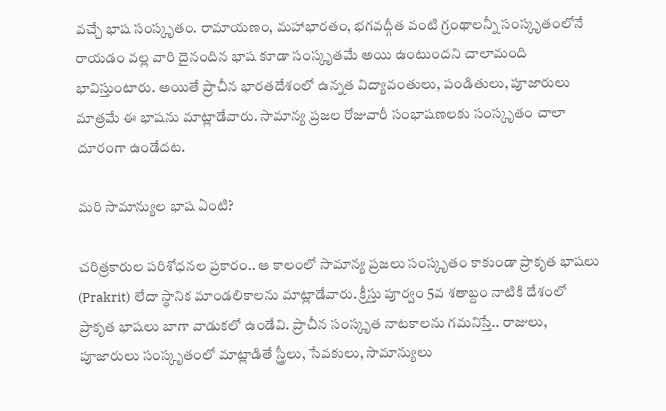వచ్చే భాష సంస్కృతం. రామాయణం, మహాభారతం, భగవద్గీత వంటి గ్రంథాలన్నీ సంస్కృతంలోనే రాయడం వల్ల వారి దైనందిన భాష కూడా సంస్కృతమే అయి ఉంటుందని చాలామంది భావిస్తుంటారు. అయితే ప్రాచీన భారతదేశంలో ఉన్నత విద్యావంతులు, పండితులు, పూజారులు మాత్రమే ఈ భాషను మాట్లాడేవారు. సామాన్య ప్రజల రోజువారీ సంభాషణలకు సంస్కృతం చాలా దూరంగా ఉండేదట.

మరి సామాన్యుల భాష ఏంటి?

చరిత్రకారుల పరిశోధనల ప్రకారం.. ఆ కాలంలో సామాన్య ప్రజలు సంస్కృతం కాకుండా ప్రాకృత భాషలు (Prakrit) లేదా స్థానిక మాండలికాలను మాట్లాడేవారు. క్రీస్తు పూర్వం 5వ శతాబ్దం నాటికి దేశంలో ప్రాకృత భాషలు బాగా వాడుకలో ఉండేవి. ప్రాచీన సంస్కృత నాటకాలను గమనిస్తే.. రాజులు, పూజారులు సంస్కృతంలో మాట్లాడితే స్త్రీలు, సేవకులు, సామాన్యులు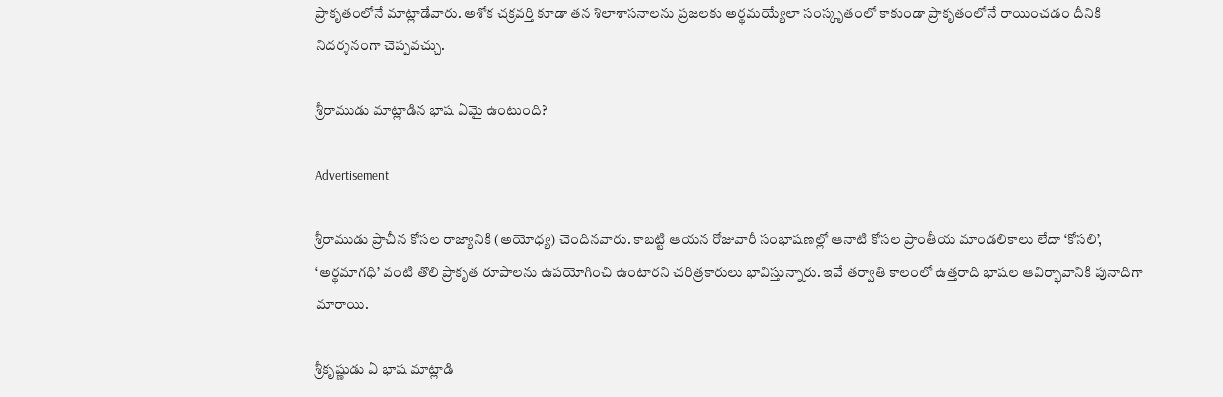ప్రాకృతంలోనే మాట్లాడేవారు. అశోక చక్రవర్తి కూడా తన శిలాశాసనాలను ప్రజలకు అర్థమయ్యేలా సంస్కృతంలో కాకుండా ప్రాకృతంలోనే రాయించడం దీనికి నిదర్శనంగా చెప్పవచ్చు.

శ్రీరాముడు మాట్లాడిన భాష ఏమై ఉంటుంది?

Advertisement

శ్రీరాముడు ప్రాచీన కోసల రాజ్యానికి (అయోధ్య) చెందినవారు. కాబట్టి ఆయన రోజువారీ సంభాషణల్లో ఆనాటి కోసల ప్రాంతీయ మాండలికాలు లేదా ‘కోసలి’, ‘అర్థమాగధి’ వంటి తొలి ప్రాకృత రూపాలను ఉపయోగించి ఉంటారని చరిత్రకారులు భావిస్తున్నారు. ఇవే తర్వాతి కాలంలో ఉత్తరాది భాషల ఆవిర్భావానికి పునాదిగా మారాయి.

శ్రీకృష్ణుడు ఏ భాష మాట్లాడి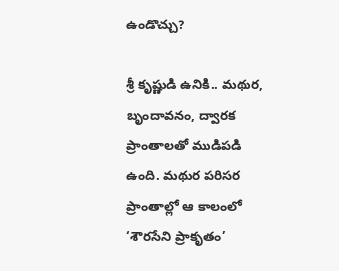ఉండొచ్చు?

శ్రీ కృష్ణుడి ఉనికి.. మథుర, బృందావనం, ద్వారక ప్రాంతాలతో ముడిపడి ఉంది. మథుర పరిసర ప్రాంతాల్లో ఆ కాలంలో ‘శౌరసేని ప్రాకృతం’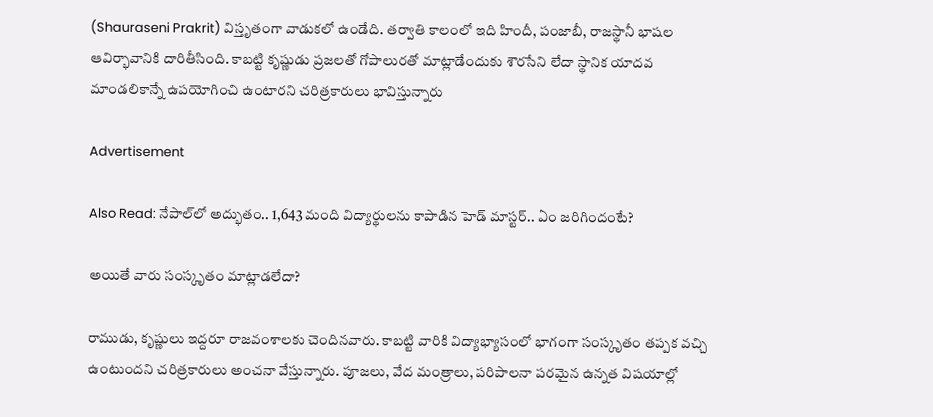(Shauraseni Prakrit) విస్తృతంగా వాడుకలో ఉండేది. తర్వాతి కాలంలో ఇది హిందీ, పంజాబీ, రాజస్థానీ భాషల ఆవిర్భావానికి దారితీసింది. కాబట్టి కృష్ణుడు ప్రజలతో గోపాలురతో మాట్లాడేందుకు శౌరసేని లేదా స్థానిక యాదవ మాండలికాన్నే ఉపయోగించి ఉంటారని చరిత్రకారులు భావిస్తున్నారు

Advertisement

Also Read: నేపాల్‌లో అద్భుతం.. 1,643 మంది విద్యార్థులను కాపాడిన హెడ్ మాస్టర్.. ఏం జరిగిందంటే?

అయితే వారు సంస్కృతం మాట్లాడలేదా?

రాముడు, కృష్ణులు ఇద్దరూ రాజవంశాలకు చెందినవారు. కాబట్టి వారికి విద్యాభ్యాసంలో భాగంగా సంస్కృతం తప్పక వచ్చి ఉంటుందని చరిత్రకారులు అంచనా వేస్తున్నారు. పూజలు, వేద మంత్రాలు, పరిపాలనా పరమైన ఉన్నత విషయాల్లో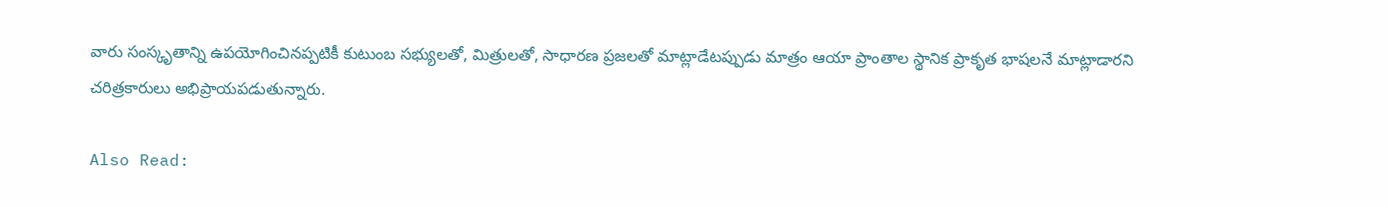వారు సంస్కృతాన్ని ఉపయోగించినప్పటికీ కుటుంబ సభ్యులతో, మిత్రులతో, సాధారణ ప్రజలతో మాట్లాడేటప్పుడు మాత్రం ఆయా ప్రాంతాల స్థానిక ప్రాకృత భాషలనే మాట్లాడారని చరిత్రకారులు అభిప్రాయపడుతున్నారు.

Also Read: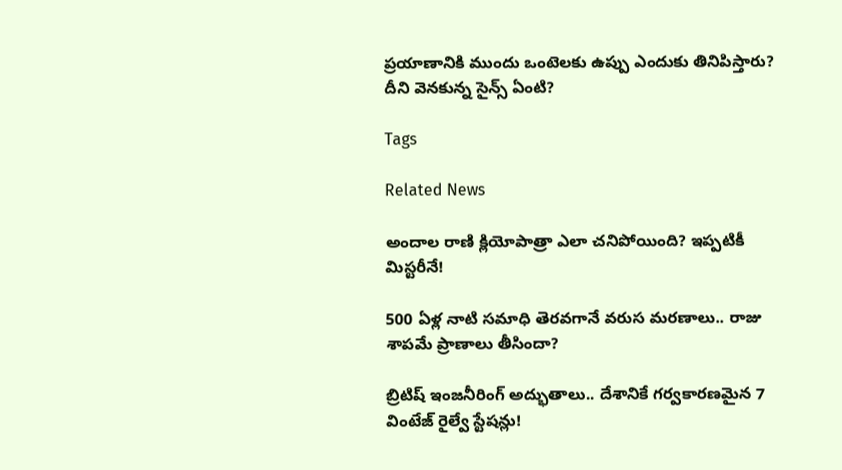ప్రయాణానికి ముందు ఒంటెలకు ఉప్పు ఎందుకు తినిపిస్తారు? దీని వెనకున్న సైన్స్ ఏంటి?

Tags

Related News

అందాల రాణి క్లియోపాత్రా ఎలా చనిపోయింది? ఇప్పటికీ మిస్టరీనే!

500 ఏళ్ల నాటి సమాధి తెరవగానే వరుస మరణాలు.. రాజు శాపమే ప్రాణాలు తీసిందా?

బ్రిటిష్ ఇంజనీరింగ్ అద్భుతాలు.. దేశానికే గర్వకారణమైన 7 వింటేజ్ రైల్వే స్టేషన్లు!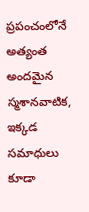ప్రపంచంలోనే అత్యంత అందమైన స్మశానవాటిక, ఇక్కడ సమాధులు కూడా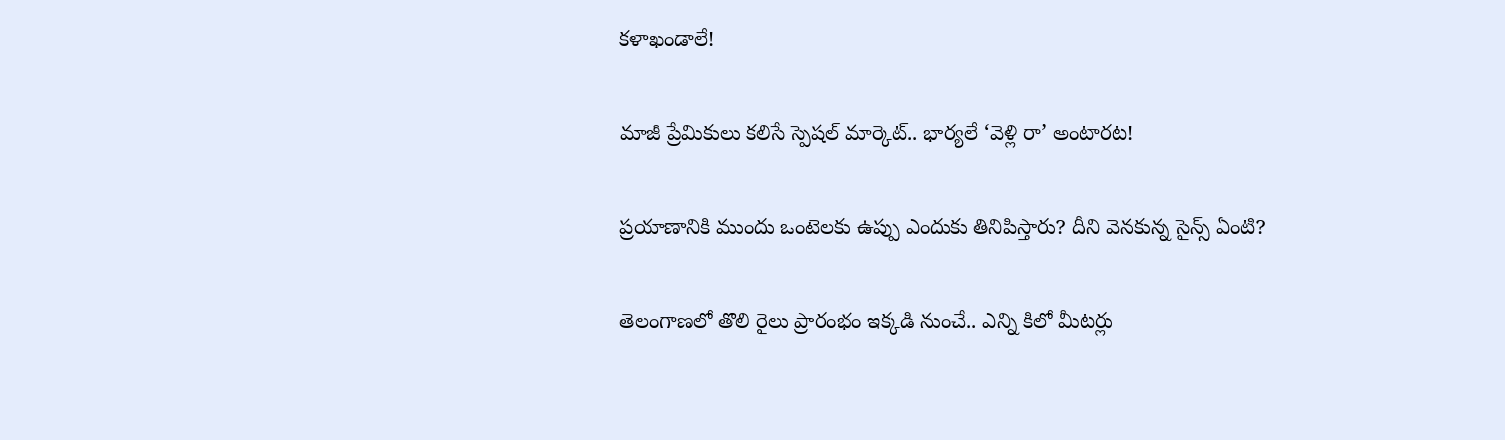కళాఖండాలే!

మాజీ ప్రేమికులు కలిసే స్పెషల్ మార్కెట్.. భార్యలే ‘వెళ్లి రా’ అంటారట!

ప్రయాణానికి ముందు ఒంటెలకు ఉప్పు ఎందుకు తినిపిస్తారు? దీని వెనకున్న సైన్స్ ఏంటి?

తెలంగాణలో తొలి రైలు ప్రారంభం ఇక్కడి నుంచే.. ఎన్ని కిలో మీటర్లు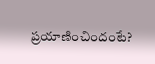ప్రయాణించిందంటే?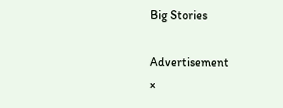Big Stories

Advertisement
×